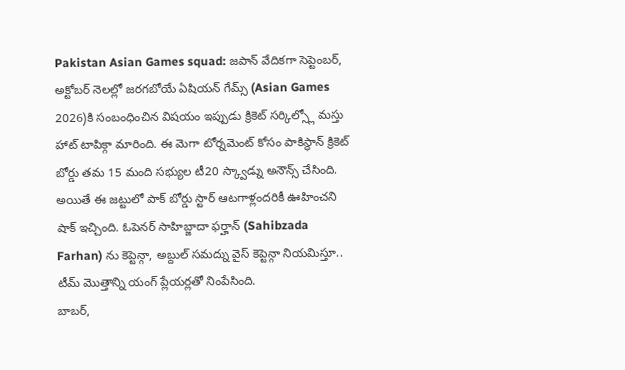Pakistan Asian Games squad: జపాన్ వేదికగా సెప్టెంబర్, అక్టోబర్ నెలల్లో జరగబోయే ఏషియన్ గేమ్స్ (Asian Games 2026)కి సంబంధించిన విషయం ఇప్పుడు క్రికెట్ సర్కిల్స్లో మస్తు హాట్ టాపిక్గా మారింది. ఈ మెగా టోర్నమెంట్ కోసం పాకిస్థాన్ క్రికెట్ బోర్డు తమ 15 మంది సభ్యుల టీ20 స్క్వాడ్ను అనౌన్స్ చేసింది. అయితే ఈ జట్టులో పాక్ బోర్డు స్టార్ ఆటగాళ్లందరికీ ఊహించని షాక్ ఇచ్చింది. ఓపెనర్ సాహిబ్జాదా ఫర్హాన్ (Sahibzada Farhan) ను కెప్టెన్గా, అబ్దుల్ సమద్ను వైస్ కెప్టెన్గా నియమిస్తూ.. టీమ్ మొత్తాన్ని యంగ్ ప్లేయర్లతో నింపేసింది.
బాబర్,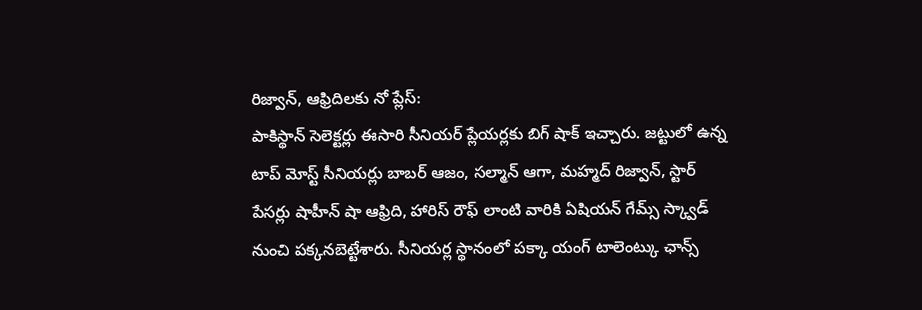రిజ్వాన్, ఆఫ్రిదిలకు నో ప్లేస్:
పాకిస్థాన్ సెలెక్టర్లు ఈసారి సీనియర్ ప్లేయర్లకు బిగ్ షాక్ ఇచ్చారు. జట్టులో ఉన్న టాప్ మోస్ట్ సీనియర్లు బాబర్ ఆజం, సల్మాన్ ఆగా, మహ్మద్ రిజ్వాన్, స్టార్ పేసర్లు షాహీన్ షా ఆఫ్రిది, హారిస్ రౌఫ్ లాంటి వారికి ఏషియన్ గేమ్స్ స్క్వాడ్ నుంచి పక్కనబెట్టేశారు. సీనియర్ల స్థానంలో పక్కా యంగ్ టాలెంట్కు ఛాన్స్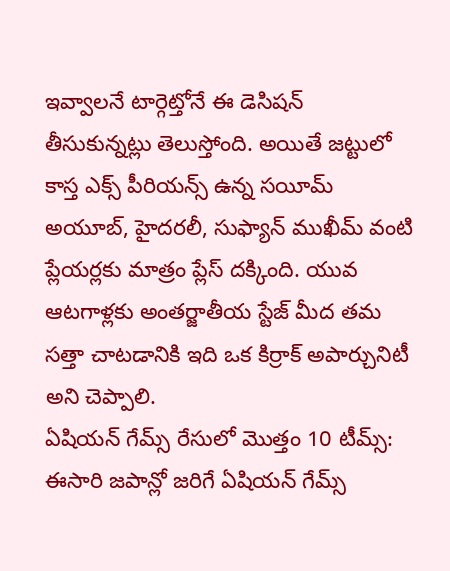ఇవ్వాలనే టార్గెట్తోనే ఈ డెసిషన్ తీసుకున్నట్లు తెలుస్తోంది. అయితే జట్టులో కాస్త ఎక్స్ పీరియన్స్ ఉన్న సయీమ్ అయూబ్, హైదరలీ, సుఫ్యాన్ ముఖీమ్ వంటి ప్లేయర్లకు మాత్రం ప్లేస్ దక్కింది. యువ ఆటగాళ్లకు అంతర్జాతీయ స్టేజ్ మీద తమ సత్తా చాటడానికి ఇది ఒక కిర్రాక్ అపార్చునిటీ అని చెప్పాలి.
ఏషియన్ గేమ్స్ రేసులో మొత్తం 10 టీమ్స్:
ఈసారి జపాన్లో జరిగే ఏషియన్ గేమ్స్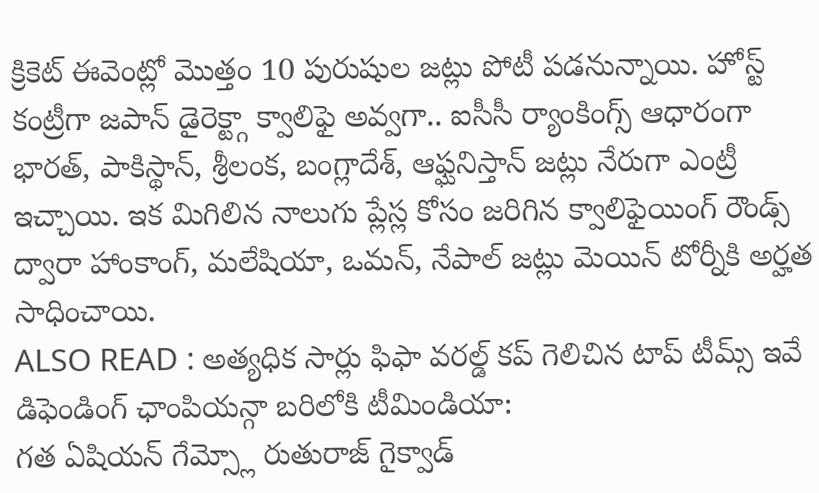క్రికెట్ ఈవెంట్లో మొత్తం 10 పురుషుల జట్లు పోటీ పడనున్నాయి. హోస్ట్ కంట్రీగా జపాన్ డైరెక్ట్గా క్వాలిఫై అవ్వగా.. ఐసీసీ ర్యాంకింగ్స్ ఆధారంగా భారత్, పాకిస్థాన్, శ్రీలంక, బంగ్లాదేశ్, ఆఫ్ఘనిస్తాన్ జట్లు నేరుగా ఎంట్రీ ఇచ్చాయి. ఇక మిగిలిన నాలుగు ప్లేస్ల కోసం జరిగిన క్వాలిఫైయింగ్ రౌండ్స్ ద్వారా హాంకాంగ్, మలేషియా, ఒమన్, నేపాల్ జట్లు మెయిన్ టోర్నీకి అర్హత సాధించాయి.
ALSO READ : అత్యధిక సార్లు ఫిఫా వరల్డ్ కప్ గెలిచిన టాప్ టీమ్స్ ఇవే
డిఫెండింగ్ ఛాంపియన్గా బరిలోకి టీమిండియా:
గత ఏషియన్ గేమ్స్లో రుతురాజ్ గైక్వాడ్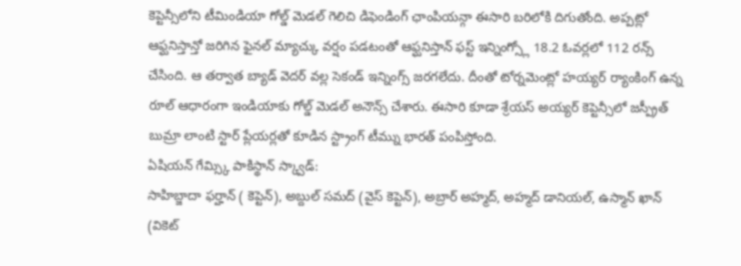కెప్టెన్సీలోని టీమిండియా గోల్డ్ మెడల్ గెలిచి డిఫెండింగ్ ఛాంపియన్గా ఈసారి బరిలోకి దిగుతోంది. అప్పట్లో ఆఫ్ఘనిస్తాన్తో జరిగిన ఫైనల్ మ్యాచ్కు వర్షం పడటంతో ఆఫ్ఘనిస్తాన్ ఫస్ట్ ఇన్నింగ్స్లో 18.2 ఓవర్లలో 112 రన్స్ చేసింది. ఆ తర్వాత బ్యాడ్ వెదర్ వల్ల సెకండ్ ఇన్నింగ్స్ జరగలేదు. దీంతో టోర్నమెంట్లో హయ్యర్ ర్యాంకింగ్ ఉన్న రూల్ ఆధారంగా ఇండియాకు గోల్డ్ మెడల్ అనౌన్స్ చేశారు. ఈసారి కూడా శ్రేయస్ అయ్యర్ కెప్టెన్సీలో జస్ప్రీత్ బుమ్రా లాంటి స్టార్ ప్లేయర్లతో కూడిన స్ట్రాంగ్ టీమ్ను భారత్ పంపిస్తోంది.
ఏషియన్ గేమ్స్కి పాకిస్థాన్ స్క్వాడ్:
సాహిబ్జాదా ఫర్హాన్ ( కెప్టెన్), అబ్దుల్ సమద్ (వైస్ కెప్టెన్), అబ్రార్ అహ్మద్, అహ్మద్ డానియల్, ఉస్మాన్ ఖాన్ (వికెట్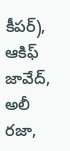కీపర్), ఆకిఫ్ జావేద్, అలీ రజా,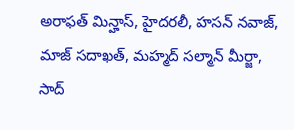అరాఫత్ మిన్హాస్, హైదరలీ, హసన్ నవాజ్, మాజ్ సదాఖత్, మహ్మద్ సల్మాన్ మీర్జా, సాద్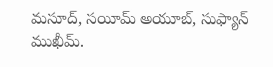మసూద్, సయీమ్ అయూబ్, సుఫ్యాన్ ముఖీమ్.